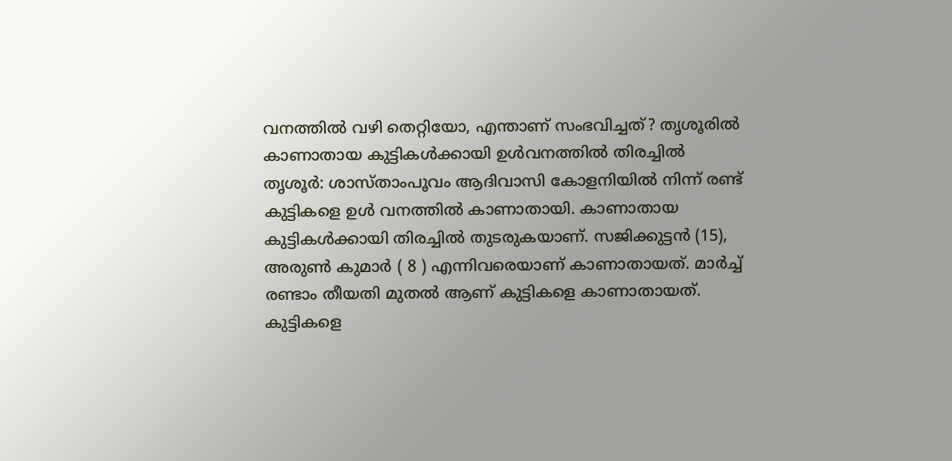വനത്തിൽ വഴി തെറ്റിയോ, എന്താണ് സംഭവിച്ചത്? തൃശൂരിൽ കാണാതായ കുട്ടികൾക്കായി ഉൾവനത്തിൽ തിരച്ചിൽ
തൃശൂർ: ശാസ്താംപൂവം ആദിവാസി കോളനിയിൽ നിന്ന് രണ്ട് കുട്ടികളെ ഉൾ വനത്തിൽ കാണാതായി. കാണാതായ കുട്ടികൾക്കായി തിരച്ചിൽ തുടരുകയാണ്. സജിക്കുട്ടൻ (15), അരുൺ കുമാർ ( 8 ) എന്നിവരെയാണ് കാണാതായത്. മാർച്ച് രണ്ടാം തീയതി മുതൽ ആണ് കുട്ടികളെ കാണാതായത്. കുട്ടികളെ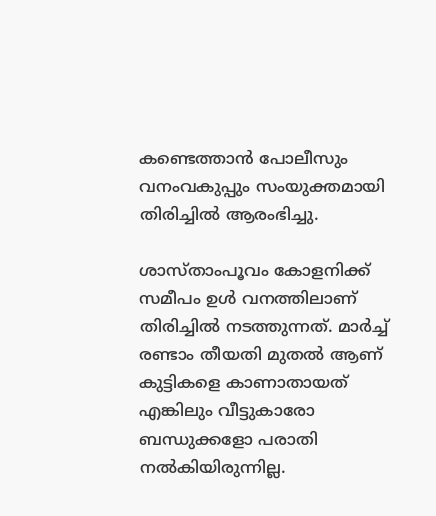കണ്ടെത്താൻ പോലീസും വനംവകുപ്പും സംയുക്തമായി തിരിച്ചിൽ ആരംഭിച്ചു.

ശാസ്താംപൂവം കോളനിക്ക് സമീപം ഉൾ വനത്തിലാണ് തിരിച്ചിൽ നടത്തുന്നത്. മാർച്ച് രണ്ടാം തീയതി മുതൽ ആണ് കുട്ടികളെ കാണാതായത് എങ്കിലും വീട്ടുകാരോ ബന്ധുക്കളോ പരാതി നൽകിയിരുന്നില്ല.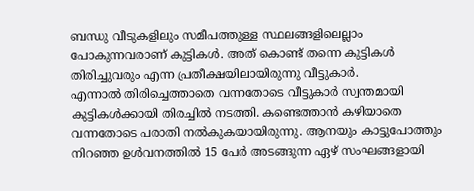ബന്ധു വീടുകളിലും സമീപത്തുള്ള സ്ഥലങ്ങളിലെല്ലാം പോകുന്നവരാണ് കുട്ടികൾ. അത് കൊണ്ട് തന്നെ കുട്ടികൾ തിരിച്ചുവരും എന്ന പ്രതീക്ഷയിലായിരുന്നു വീട്ടുകാർ.
എന്നാൽ തിരിച്ചെത്താതെ വന്നതോടെ വീട്ടുകാർ സ്വന്തമായി കുട്ടികൾക്കായി തിരച്ചിൽ നടത്തി. കണ്ടെത്താൻ കഴിയാതെ വന്നതോടെ പരാതി നൽകുകയായിരുന്നു. ആനയും കാട്ടുപോത്തും നിറഞ്ഞ ഉൾവനത്തിൽ 15 പേർ അടങ്ങുന്ന ഏഴ് സംഘങ്ങളായി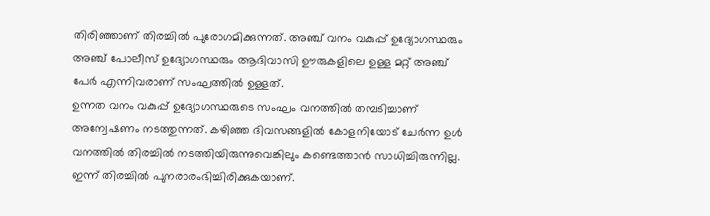തിരിഞ്ഞാണ് തിരച്ചിൽ പുരോഗമിക്കുന്നത്. അഞ്ച് വനം വകുപ്പ് ഉദ്യോഗസ്ഥരും അഞ്ച് പോലീസ് ഉദ്യോഗസ്ഥരും ആദിവാസി ഊരുകളിലെ ഉള്ള മറ്റ് അഞ്ച് പേർ എന്നിവരാണ് സംഘത്തിൽ ഉള്ളത്.
ഉന്നത വനം വകുപ്പ് ഉദ്യോഗസ്ഥരുടെ സംഘം വനത്തിൽ തമ്പടിച്ചാണ് അന്വേഷണം നടത്തുന്നത്. കഴിഞ്ഞ ദിവസങ്ങളിൽ കോളനിയോട് ചേർന്ന ഉൾ വനത്തിൽ തിരച്ചിൽ നടത്തിയിരുന്നുവെങ്കിലും കണ്ടെത്താൻ സാധിച്ചിരുന്നില്ല. ഇന്ന് തിരച്ചിൽ പുനരാരംഭിച്ചിരിക്കുകയാണ്.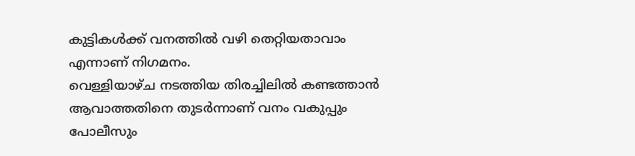കുട്ടികൾക്ക് വനത്തിൽ വഴി തെറ്റിയതാവാം എന്നാണ് നിഗമനം.
വെള്ളിയാഴ്ച നടത്തിയ തിരച്ചിലിൽ കണ്ടത്താൻ ആവാത്തതിനെ തുടർന്നാണ് വനം വകുപ്പും പോലീസും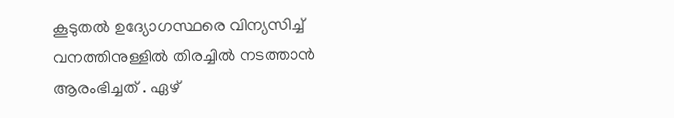കൂടുതൽ ഉദ്യോഗസ്ഥരെ വിന്യസിച്ച് വനത്തിനുള്ളിൽ തിരച്ചിൽ നടത്താൻ ആരംഭിച്ചത് . ഏഴ്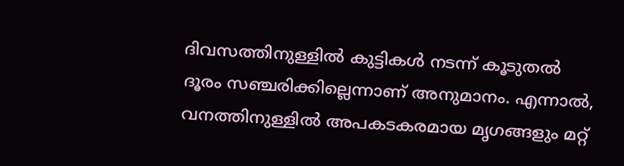ദിവസത്തിനുള്ളിൽ കുട്ടികൾ നടന്ന് കൂടുതൽ ദൂരം സഞ്ചരിക്കില്ലെന്നാണ് അനുമാനം. എന്നാൽ, വനത്തിനുള്ളിൽ അപകടകരമായ മൃഗങ്ങളും മറ്റ്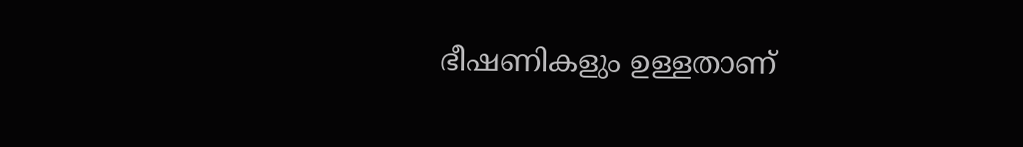ഭീഷണികളും ഉള്ളതാണ്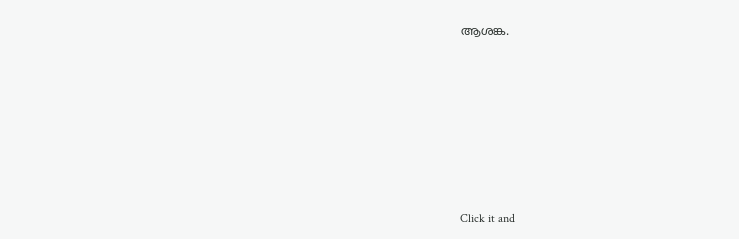ആശങ്ക.












Click it and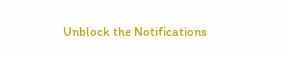Unblock the Notifications